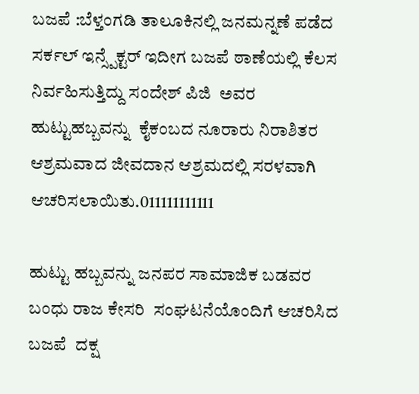ಬಜಪೆ :ಬೆಳ್ತಂಗಡಿ ತಾಲೂಕಿನಲ್ಲಿ ಜನಮನ್ನಣೆ ಪಡೆದ ಸರ್ಕಲ್ ಇನ್ಸ್ಪೆಕ್ಟರ್ ಇದೀಗ ಬಜಪೆ ಠಾಣೆಯಲ್ಲಿ ಕೆಲಸ ನಿರ್ವಹಿಸುತ್ತಿದ್ದು ಸಂದೇಶ್ ಪಿಜಿ  ಅವರ ಹುಟ್ಟುಹಬ್ಬವನ್ನು  ಕೈಕಂಬದ ನೂರಾರು ನಿರಾಶಿತರ ಆಶ್ರಮವಾದ ಜೀವದಾನ ಆಶ್ರಮದಲ್ಲಿ ಸರಳವಾಗಿ ಆಚರಿಸಲಾಯಿತು.011111111111

ಹುಟ್ಟು ಹಬ್ಬವನ್ನು ಜನಪರ ಸಾಮಾಜಿಕ ಬಡವರ ಬಂಧು ರಾಜ ಕೇಸರಿ  ಸಂಘಟನೆಯೊಂದಿಗೆ ಆಚರಿಸಿದ ಬಜಪೆ  ದಕ್ಷ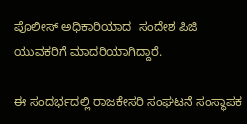ಪೊಲೀಸ್ ಅಧಿಕಾರಿಯಾದ  ಸಂದೇಶ ಪಿಜಿ ಯುವಕರಿಗೆ ಮಾದರಿಯಾಗಿದ್ದಾರೆ.

ಈ ಸಂದರ್ಭದಲ್ಲಿ ರಾಜಕೇಸರಿ ಸಂಘಟನೆ ಸಂಸ್ಥಾಪಕ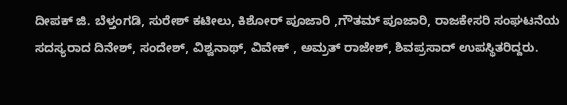ದೀಪಕ್ ಜಿ. ಬೆಳ್ತಂಗಡಿ, ಸುರೇಶ್ ಕಟೀಲು, ಕಿಶೋರ್ ಪೂಜಾರಿ ,ಗೌತಮ್ ಪೂಜಾರಿ, ರಾಜಕೇಸರಿ ಸಂಘಟನೆಯ ಸದಸ್ಯರಾದ ದಿನೇಶ್, ಸಂದೇಶ್, ವಿಶ್ವನಾಥ್, ವಿವೇಕ್ , ಅಮ್ರತ್ ರಾಜೇಶ್, ಶಿವಪ್ರಸಾದ್ ಉಪಸ್ಥಿತರಿದ್ದರು.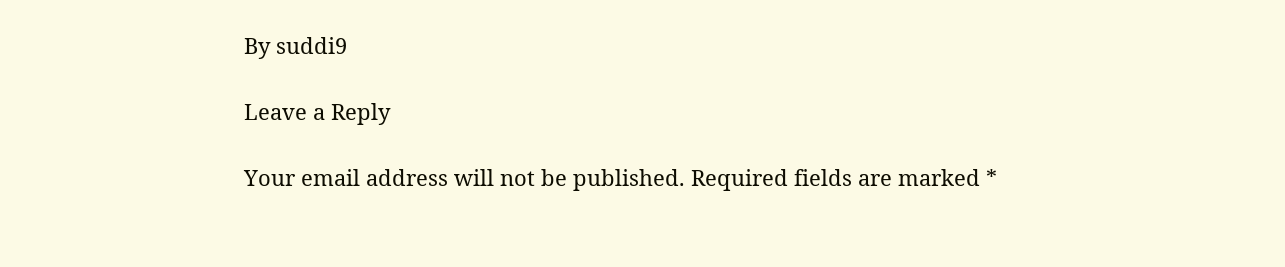By suddi9

Leave a Reply

Your email address will not be published. Required fields are marked *